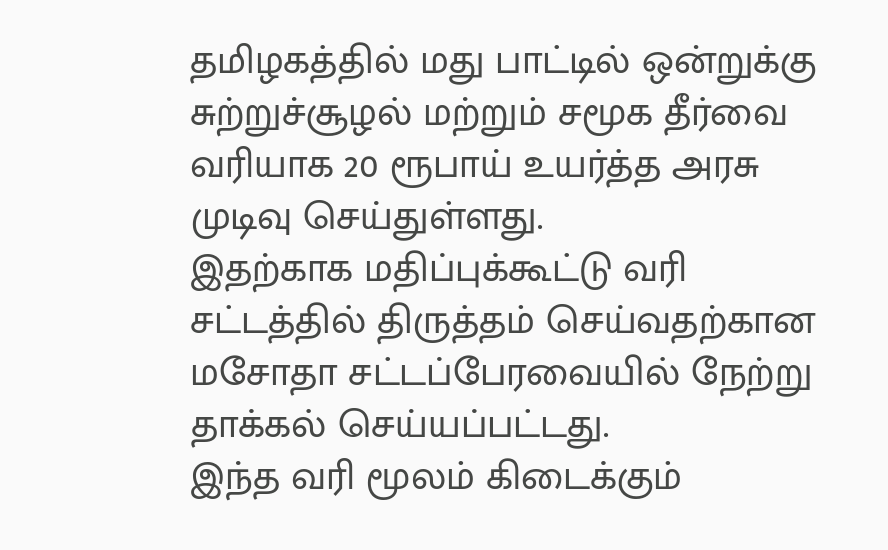தமிழகத்தில் மது பாட்டில் ஒன்றுக்கு சுற்றுச்சூழல் மற்றும் சமூக தீர்வை வரியாக 20 ரூபாய் உயர்த்த அரசு முடிவு செய்துள்ளது.
இதற்காக மதிப்புக்கூட்டு வரி சட்டத்தில் திருத்தம் செய்வதற்கான மசோதா சட்டப்பேரவையில் நேற்று தாக்கல் செய்யப்பட்டது.
இந்த வரி மூலம் கிடைக்கும்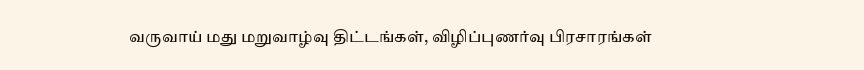வருவாய் மது மறுவாழ்வு திட்டங்கள், விழிப்புணர்வு பிரசாரங்கள்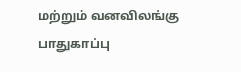மற்றும் வனவிலங்கு பாதுகாப்பு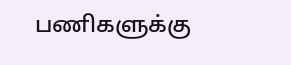பணிகளுக்கு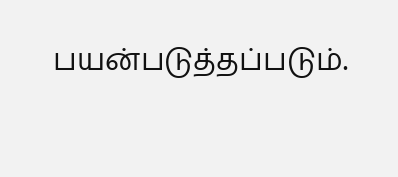பயன்படுத்தப்படும்.